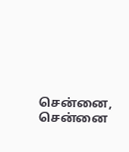சென்னை,
சென்னை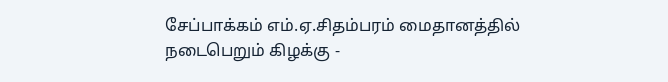சேப்பாக்கம் எம்.ஏ.சிதம்பரம் மைதானத்தில் நடைபெறும் கிழக்கு -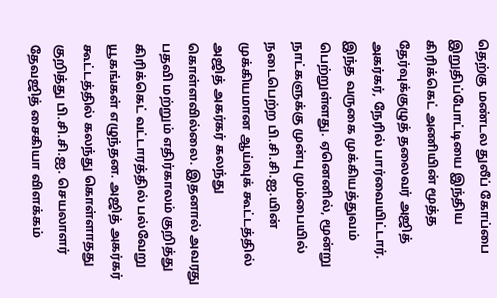தெற்கு மண்டல துலீப் கோப்பை இறுதிப்போட்டியை இந்திய கிரிக்கெட் அணியின் மூத்த தேர்வுக்குழுத் தலைவர் அஜித் அகர்கர், நேரில் பார்வையிட்டார்.
இந்த வருகை முக்கியத்துவம் பெற்றுள்ளது. ஏனெனில், மூன்று நாட்களுக்கு முன்பு மும்பையில் நடைபெற்ற பி.சி.சி.ஐ.யின் முக்கியமான ஆய்வுக் கூட்டத்தில் அஜித் அகர்கர் கலந்து கொள்ளவில்லை. இதனால் அவரது பதவி மற்றும் எதிர்காலம் குறித்து கிரிக்கெட் வட்டாரத்தில் பல்வேறு யூகங்கள் எழுந்தன. அஜித் அகர்கர் கூட்டத்தில் கலந்து கொள்ளாதது குறித்து பி.சி.சி.ஐ. செயலாளர் தேவஜித் சைகியா விளக்கம்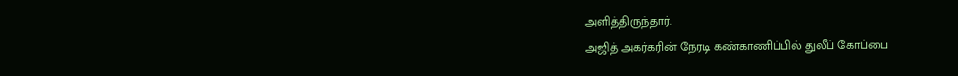அளித்திருந்தார்.
அஜித் அகர்கரின் நேரடி கண்காணிப்பில் துலீப் கோப்பை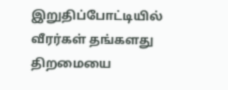இறுதிப்போட்டியில் வீரர்கள் தங்களது திறமையை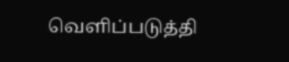வெளிப்படுத்தி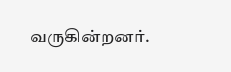வருகின்றனர்.